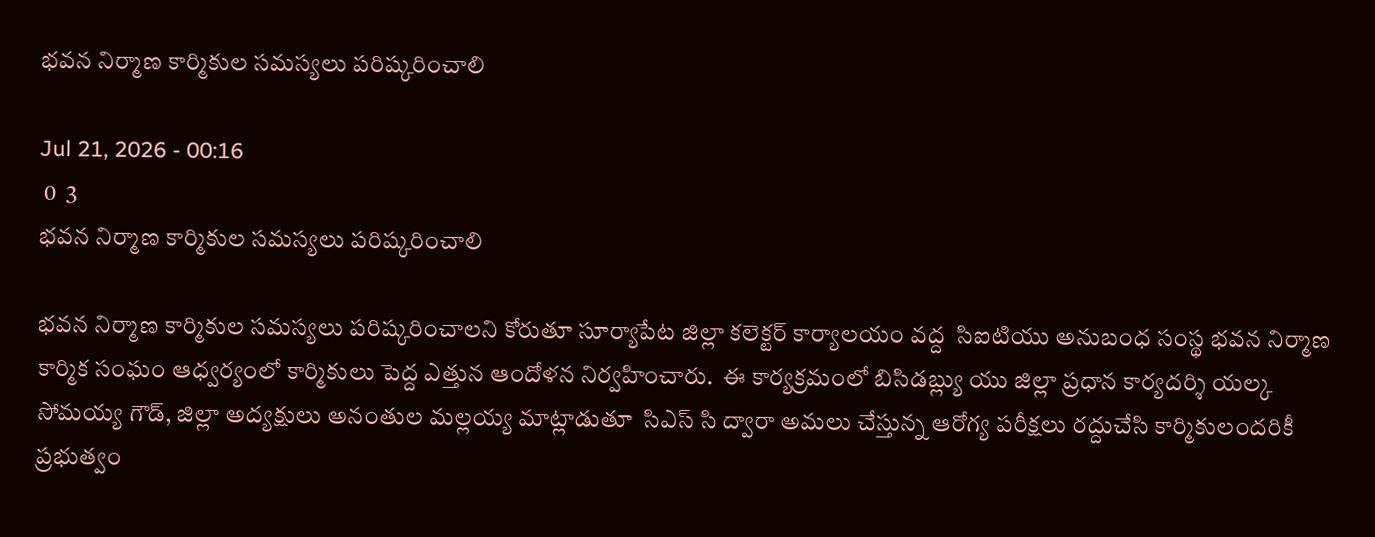భవన నిర్మాణ కార్మికుల సమస్యలు పరిష్కరించాలి

Jul 21, 2026 - 00:16
 0  3
భవన నిర్మాణ కార్మికుల సమస్యలు పరిష్కరించాలి

భవన నిర్మాణ కార్మికుల సమస్యలు పరిష్కరించాలని కోరుతూ సూర్యాపేట జిల్లా కలెక్టర్ కార్యాలయం వద్ద  సిఐటియు అనుబంధ సంస్థ భవన నిర్మాణ కార్మిక సంఘం ఆధ్వర్యంలో కార్మికులు పెద్ద ఎత్తున ఆందోళన నిర్వహించారు.  ఈ కార్యక్రమంలో బిసిడబ్ల్యు యు జిల్లా ప్రధాన కార్యదర్శి యల్క సోమయ్య గౌడ్, జిల్లా అద్యక్షులు అనంతుల‌ మల్లయ్య మాట్లాడుతూ  సిఎస్ సి ద్వారా అమలు చేస్తున్న ఆరోగ్య పరీక్షలు రద్దుచేసి కార్మికులందరికీ ప్రభుత్వం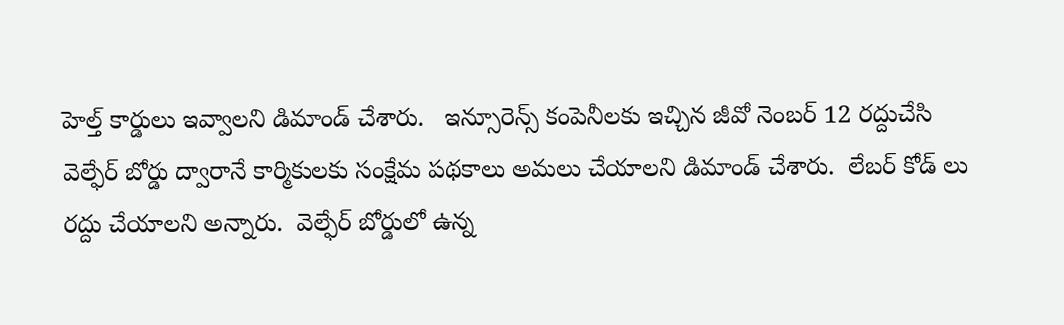హెల్త్ కార్డులు ఇవ్వాలని డిమాండ్ చేశారు‌.   ఇన్సూరెన్స్ కంపెనీలకు ఇచ్చిన జీవో నెంబర్ 12 రద్దుచేసి వెల్ఫేర్ బోర్డు ద్వారానే కార్మికులకు సంక్షేమ పథకాలు అమలు చేయాలని డిమాండ్ చేశారు.  లేబర్ కోడ్ లు రద్దు చేయాలని అన్నారు.  వెల్ఫేర్ బోర్డులో ఉన్న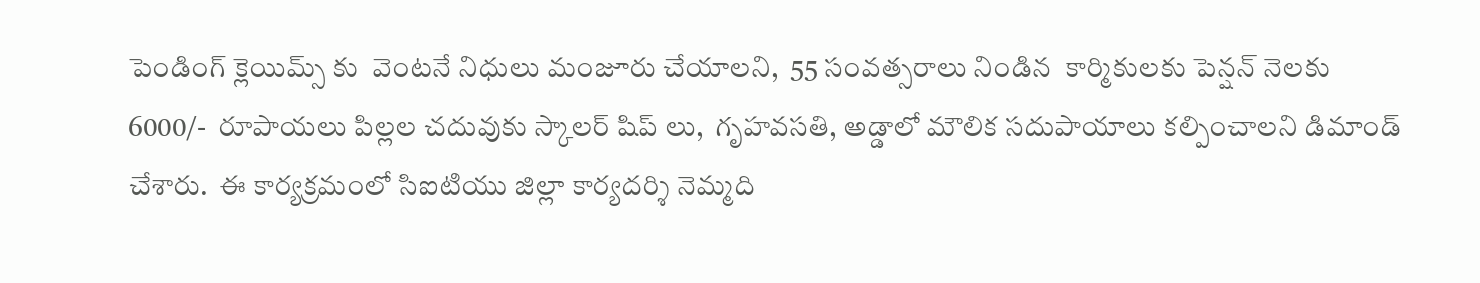పెండింగ్ క్లెయిమ్స్ కు  వెంటనే నిధులు మంజూరు చేయాలని,  55 సంవత్సరాలు నిండిన  కార్మికులకు పెన్షన్ నెలకు 6000/-  రూపాయలు పిల్లల చదువుకు స్కాలర్ షిప్ లు,  గృహవసతి, అడ్డాలో మౌలిక సదుపాయాలు కల్పించాలని డిమాండ్ చేశారు.  ఈ కార్యక్రమంలో సిఐటియు జిల్లా కార్యదర్శి నెమ్మది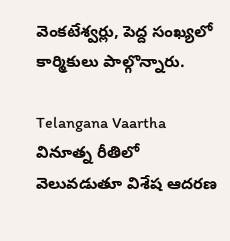వెంకటేశ్వర్లు, పెద్ద సంఖ్యలో కార్మికులు పాల్గొన్నారు.

Telangana Vaartha వినూత్న రీతిలో వెలువడుతూ విశేష ఆదరణ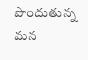పొందుతున్న మన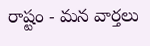రాష్టం - మన వార్తలు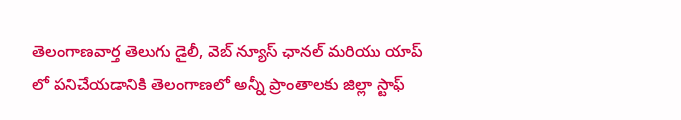తెలంగాణవార్త తెలుగు డైలీ, వెబ్ న్యూస్ ఛానల్ మరియు యాప్ లో పనిచేయడానికి తెలంగాణలో అన్నీ ప్రాంతాలకు జిల్లా స్టాఫ్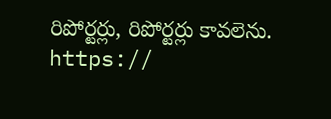రిపోర్టర్లు, రిపోర్టర్లు కావలెను. https://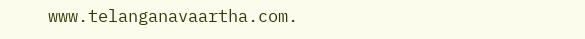www.telanganavaartha.com.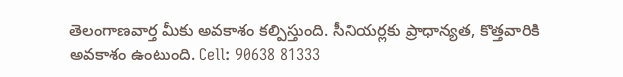తెలంగాణవార్త మీకు అవకాశం కల్పిస్తుంది. సీనియర్లకు ప్రాధాన్యత, కొత్తవారికి అవకాశం ఉంటుంది. Cell: 90638 81333